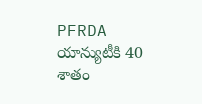PFRDA యాన్యుటీకి 40 శాతం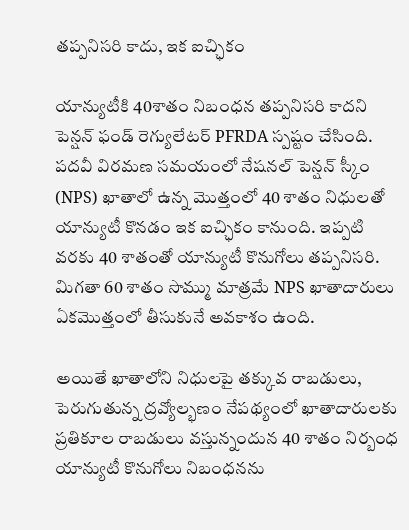తప్పనిసరి కాదు, ఇక ఐచ్ఛికం

యాన్యుటీకి 40శాతం నిబంధన తప్పనిసరి కాదని పెన్షన్ ఫండ్ రెగ్యులేటర్ PFRDA స్పష్టం చేసింది. పదవీ విరమణ సమయంలో నేషనల్ పెన్షన్ స్కీం (NPS) ఖాతాలో ఉన్న మొత్తంలో 40 శాతం నిధులతో యాన్యుటీ కొనడం ఇక ఐచ్ఛికం కానుంది. ఇప్పటి వరకు 40 శాతంతో యాన్యుటీ కొనుగోలు తప్పనిసరి. మిగతా 60 శాతం సొమ్ము మాత్రమే NPS ఖాతాదారులు ఏకమొత్తంలో తీసుకునే అవకాశం ఉంది.

అయితే ఖాతాలోని నిధులపై తక్కువ రాబడులు, పెరుగుతున్న ద్రవ్యోల్భణం నేపథ్యంలో ఖాతాదారులకు ప్రతికూల రాబడులు వస్తున్నందున 40 శాతం నిర్బంధ యాన్యుటీ కొనుగోలు నిబంధనను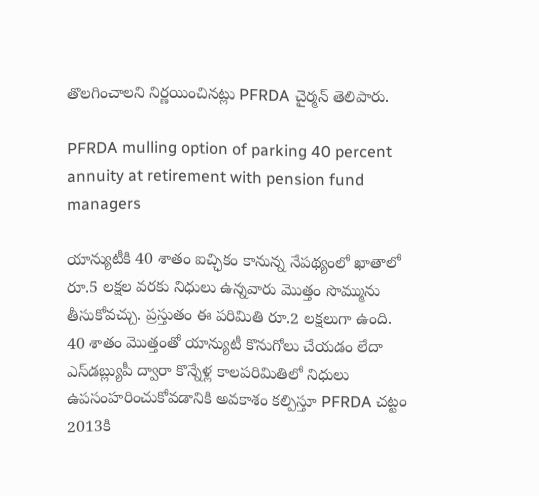తొలగించాలని నిర్ణయించినట్లు PFRDA చైర్మన్ తెలిపారు.

PFRDA mulling option of parking 40 percent annuity at retirement with pension fund managers

యాన్యుటీకి 40 శాతం ఐచ్ఛికం కానున్న నేపథ్యంలో ఖాతాలో రూ.5 లక్షల వరకు నిధులు ఉన్నవారు మొత్తం సొమ్మును తీసుకోవచ్చు. ప్రస్తుతం ఈ పరిమితి రూ.2 లక్షలుగా ఉంది. 40 శాతం మొత్తంతో యాన్యుటీ కొనుగోలు చేయడం లేదా ఎస్‌డబ్ల్యుపీ ద్వారా కొన్నేళ్ల కాలపరిమితిలో నిధులు ఉపసంహరించుకోవడానికి అవకాశం కల్పిస్తూ PFRDA చట్టం 2013కి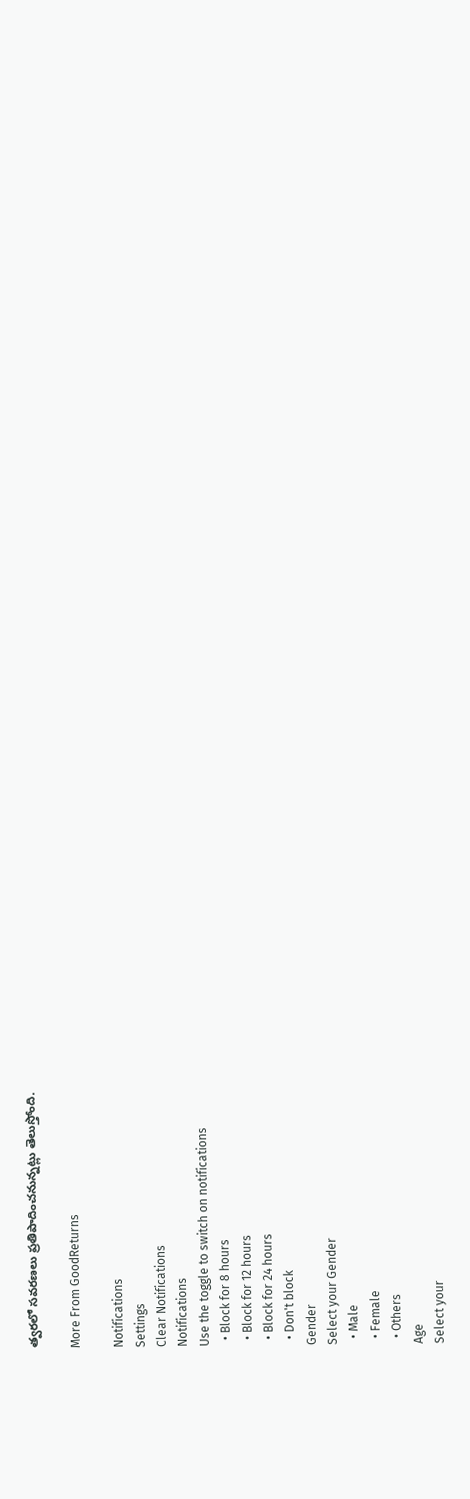త్వరలో సవరణలు ప్రతిపాదించనున్నట్లు తెలుస్తోంది.

More From GoodReturns

Notifications
Settings
Clear Notifications
Notifications
Use the toggle to switch on notifications
  • Block for 8 hours
  • Block for 12 hours
  • Block for 24 hours
  • Don't block
Gender
Select your Gender
  • Male
  • Female
  • Others
Age
Select your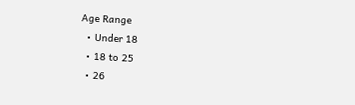Age Range
  • Under 18
  • 18 to 25
  • 26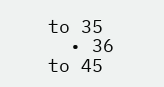to 35
  • 36 to 45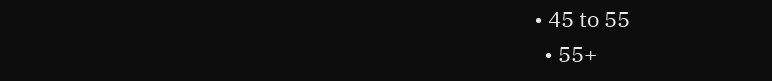• 45 to 55
  • 55+